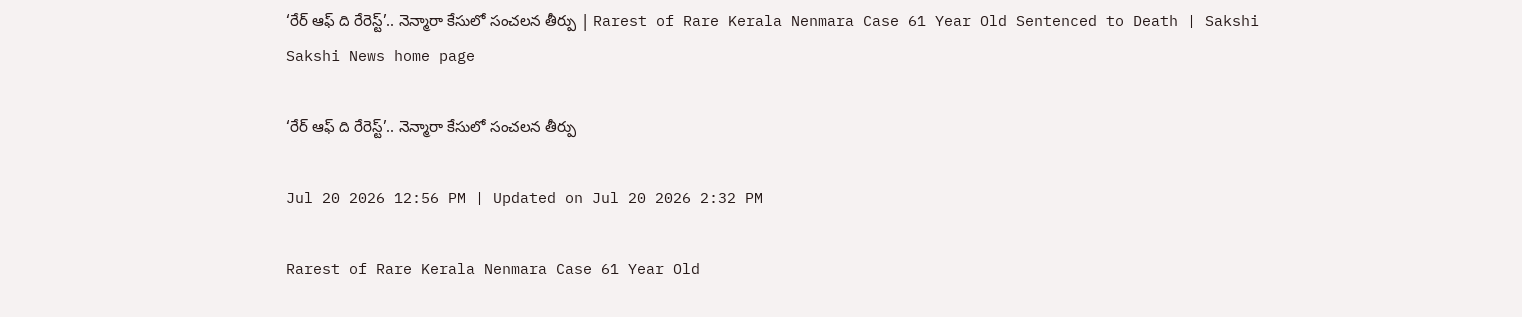‘రేర్‌ ఆఫ్‌ ది రేరెస్ట్‌’.. నెన్మారా కేసులో సంచలన తీర్పు | Rarest of Rare Kerala Nenmara Case 61 Year Old Sentenced to Death | Sakshi
Sakshi News home page

‘రేర్‌ ఆఫ్‌ ది రేరెస్ట్‌’.. నెన్మారా కేసులో సంచలన తీర్పు

Jul 20 2026 12:56 PM | Updated on Jul 20 2026 2:32 PM

Rarest of Rare Kerala Nenmara Case 61 Year Old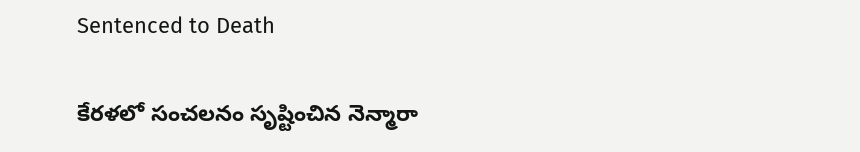Sentenced to Death

కేరళలో సంచలనం సృష్టించిన నెన్మారా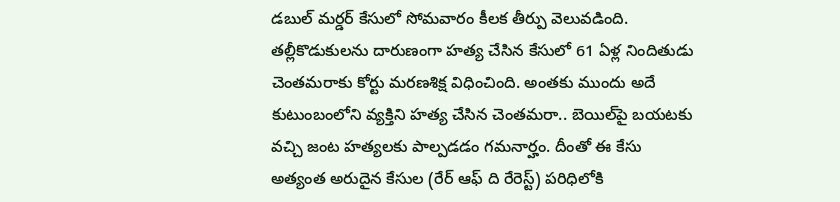డబుల్‌ మర్డర్‌ కేసులో సోమవారం కీలక తీర్పు వెలువడింది. తల్లీకొడుకులను దారుణంగా హత్య చేసిన కేసులో 61 ఏళ్ల నిందితుడు చెంతమరాకు కోర్టు మరణశిక్ష విధించింది. అంతకు ముందు అదే కుటుంబంలోని వ్యక్తిని హత్య చేసిన చెంతమరా.. బెయిల్‌పై బయటకు వచ్చి జంట హత్యలకు పాల్పడడం గమనార్హం. దీంతో ఈ కేసు అత్యంత అరుదైన కేసుల (రేర్‌ ఆఫ్‌ ది రేరెస్ట్‌) పరిధిలోకి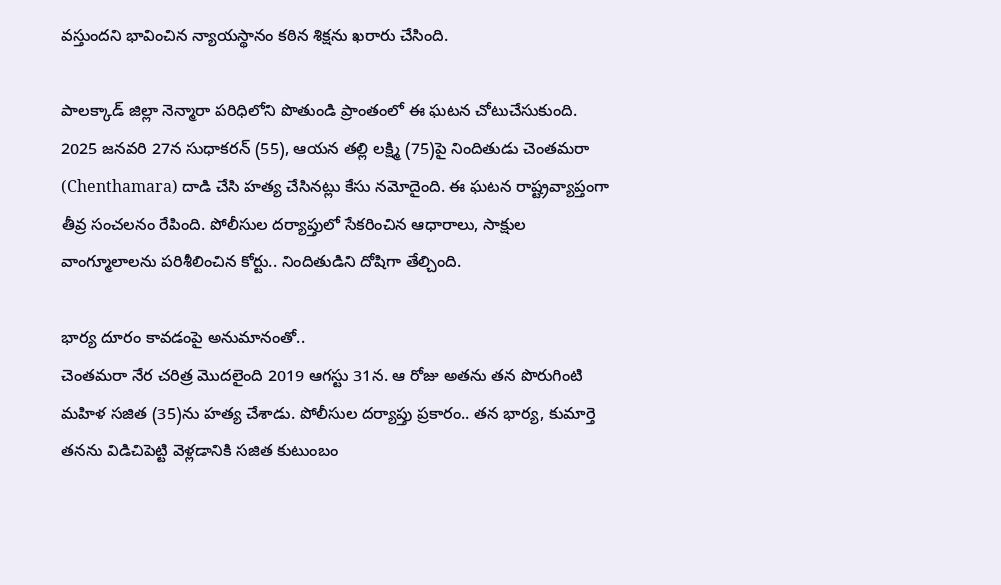వస్తుందని భావించిన న్యాయస్థానం కఠిన శిక్షను ఖరారు చేసింది.

పాలక్కాడ్‌ జిల్లా నెన్మారా పరిధిలోని పొతుండి ప్రాంతంలో ఈ ఘటన చోటుచేసుకుంది. 2025 జనవరి 27న సుధాకరన్‌ (55), ఆయన తల్లి లక్ష్మి (75)పై నిందితుడు చెంతమరా (Chenthamara) దాడి చేసి హత్య చేసినట్లు కేసు నమోదైంది. ఈ ఘటన రాష్ట్రవ్యాప్తంగా తీవ్ర సంచలనం రేపింది. పోలీసుల దర్యాప్తులో సేకరించిన ఆధారాలు, సాక్షుల వాంగ్మూలాలను పరిశీలించిన కోర్టు.. నిందితుడిని దోషిగా తేల్చింది.

భార్య దూరం కావడంపై అనుమానంతో..
చెంతమరా నేర చరిత్ర మొదలైంది 2019 ఆగస్టు 31న. ఆ రోజు అతను తన పొరుగింటి మహిళ సజిత (35)ను హత్య చేశాడు. పోలీసుల దర్యాప్తు ప్రకారం.. తన భార్య, కుమార్తె తనను విడిచిపెట్టి వెళ్లడానికి సజిత కుటుంబం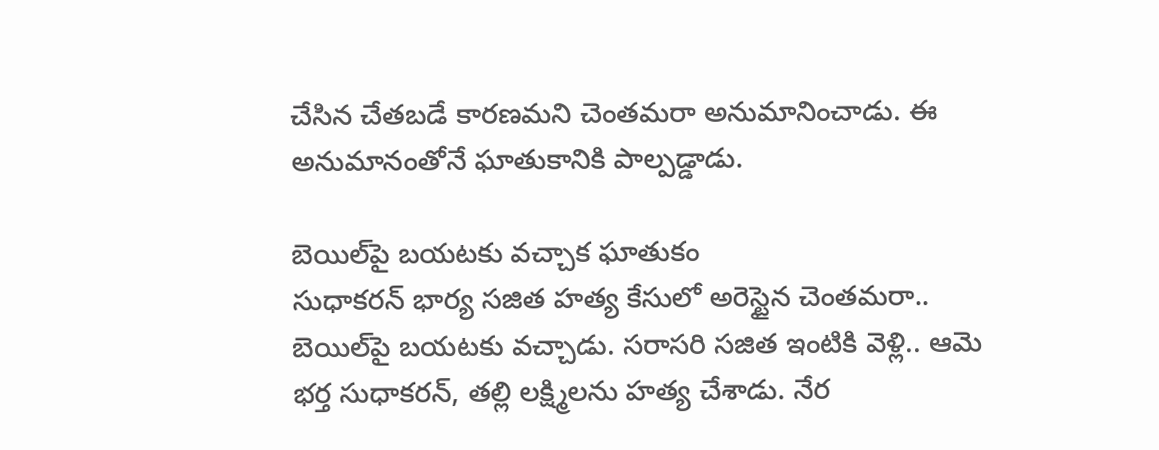చేసిన చేతబడే కారణమని చెంతమరా అనుమానించాడు. ఈ అనుమానంతోనే ఘాతుకానికి పాల్పడ్డాడు.

బెయిల్‌పై బయటకు వచ్చాక ఘాతుకం
సుధాకరన్‌ భార్య సజిత హత్య కేసులో అరెస్టైన చెంతమరా.. బెయిల్‌పై బయటకు వచ్చాడు. సరాసరి సజిత ఇంటికి వెళ్లి.. ఆమె భర్త సుధాకరన్‌, తల్లి లక్ష్మిలను హత్య చేశాడు. నేర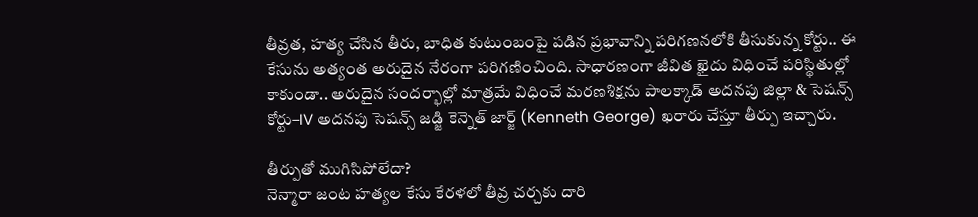తీవ్రత, హత్య చేసిన తీరు, బాధిత కుటుంబంపై పడిన ప్రభావాన్ని పరిగణనలోకి తీసుకున్న కోర్టు.. ఈ కేసును అత్యంత అరుదైన నేరంగా పరిగణించింది. సాధారణంగా జీవిత ఖైదు విధించే పరిస్థితుల్లో కాకుండా.. అరుదైన సందర్భాల్లో మాత్రమే విధించే మరణశిక్షను పాలక్కాడ్‌ అదనపు జిల్లా & సెషన్స్‌ కోర్టు–IV అదనపు సెషన్స్‌ జడ్జి కెన్నెత్‌ జార్జ్‌ (Kenneth George) ఖరారు చేస్తూ తీర్పు ఇచ్చారు.

తీర్పుతో ముగిసిపోలేదా?
నెన్మారా జంట హత్యల కేసు కేరళలో తీవ్ర చర్చకు దారి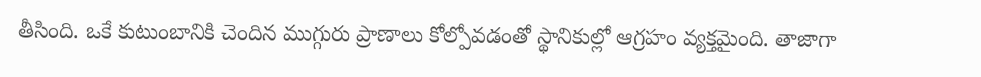తీసింది. ఒకే కుటుంబానికి చెందిన ముగ్గురు ప్రాణాలు కోల్పోవడంతో స్థానికుల్లో ఆగ్రహం వ్యక్తమైంది. తాజాగా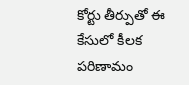కోర్టు తీర్పుతో ఈ కేసులో కీలక పరిణామం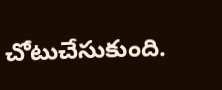చోటుచేసుకుంది.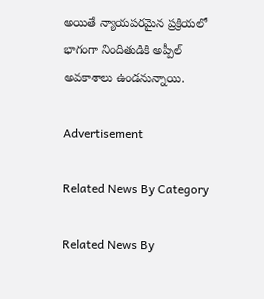అయితే న్యాయపరమైన ప్రక్రియలో భాగంగా నిందితుడికి అప్పీల్‌ అవకాశాలు ఉండనున్నాయి.

Advertisement

Related News By Category

Related News By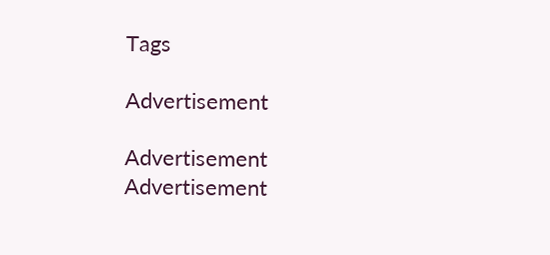Tags

Advertisement

Advertisement
Advertisement